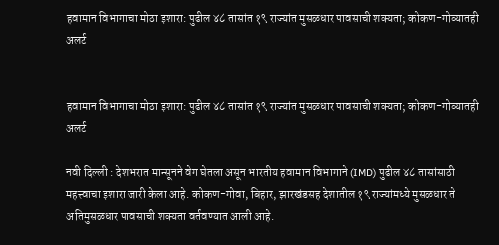हवामान विभागाचा मोठा इशारा: पुढील ४८ तासांत १९ राज्यांत मुसळधार पावसाची शक्यता; कोकण-गोव्यातही अलर्ट


हवामान विभागाचा मोठा इशारा: पुढील ४८ तासांत १९ राज्यांत मुसळधार पावसाची शक्यता; कोकण-गोव्यातही अलर्ट

नवी दिल्ली : देशभरात मान्सूनने वेग घेतला असून भारतीय हवामान विभागाने (IMD) पुढील ४८ तासांसाठी महत्त्वाचा इशारा जारी केला आहे. कोकण-गोवा, बिहार, झारखंडसह देशातील १९ राज्यांमध्ये मुसळधार ते अतिमुसळधार पावसाची शक्यता वर्तवण्यात आली आहे.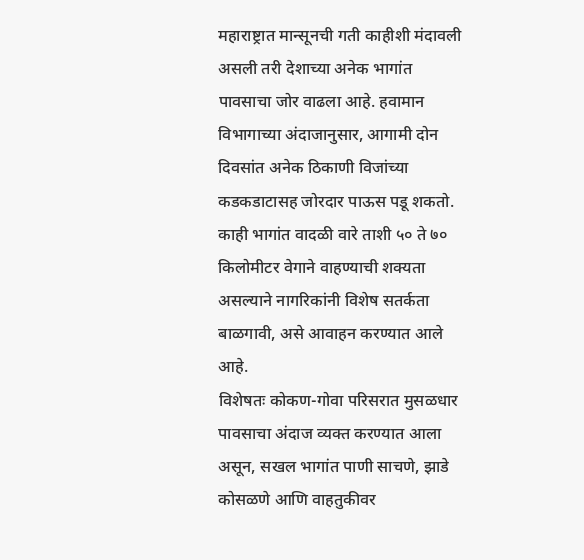महाराष्ट्रात मान्सूनची गती काहीशी मंदावली असली तरी देशाच्या अनेक भागांत पावसाचा जोर वाढला आहे. हवामान विभागाच्या अंदाजानुसार, आगामी दोन दिवसांत अनेक ठिकाणी विजांच्या कडकडाटासह जोरदार पाऊस पडू शकतो. काही भागांत वादळी वारे ताशी ५० ते ७० किलोमीटर वेगाने वाहण्याची शक्यता असल्याने नागरिकांनी विशेष सतर्कता बाळगावी, असे आवाहन करण्यात आले आहे.
विशेषतः कोकण-गोवा परिसरात मुसळधार पावसाचा अंदाज व्यक्त करण्यात आला असून, सखल भागांत पाणी साचणे, झाडे कोसळणे आणि वाहतुकीवर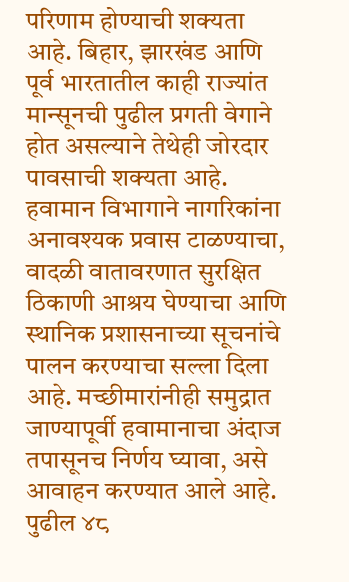परिणाम होण्याची शक्यता आहे. बिहार, झारखंड आणि पूर्व भारतातील काही राज्यांत मान्सूनची पुढील प्रगती वेगाने होत असल्याने तेथेही जोरदार पावसाची शक्यता आहे.
हवामान विभागाने नागरिकांना अनावश्यक प्रवास टाळण्याचा, वादळी वातावरणात सुरक्षित ठिकाणी आश्रय घेण्याचा आणि स्थानिक प्रशासनाच्या सूचनांचे पालन करण्याचा सल्ला दिला आहे. मच्छीमारांनीही समुद्रात जाण्यापूर्वी हवामानाचा अंदाज तपासूनच निर्णय घ्यावा, असे आवाहन करण्यात आले आहे.
पुढील ४८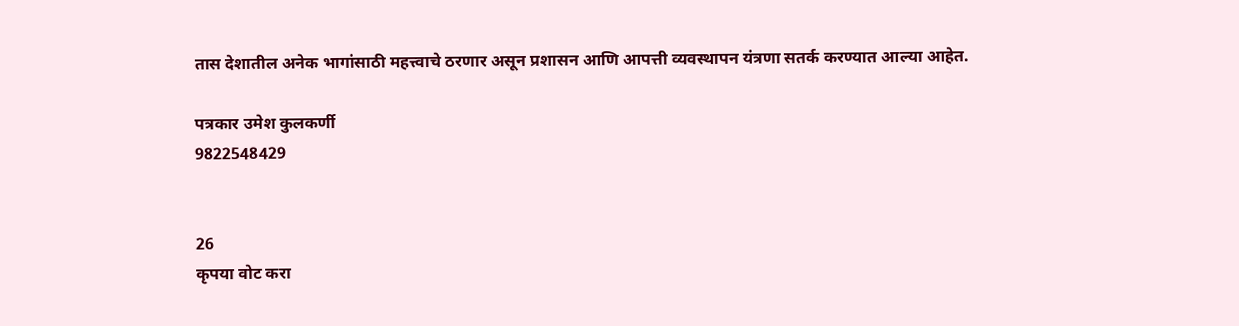तास देशातील अनेक भागांसाठी महत्त्वाचे ठरणार असून प्रशासन आणि आपत्ती व्यवस्थापन यंत्रणा सतर्क करण्यात आल्या आहेत.

पत्रकार उमेश कुलकर्णी
9822548429


26
कृपया वोट करा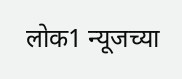लोक1 न्यूजच्या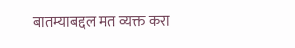बातम्याबद्दल मत व्यक्त करा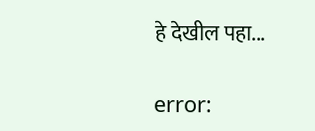हे देखील पहा...

error: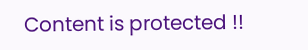Content is protected !!